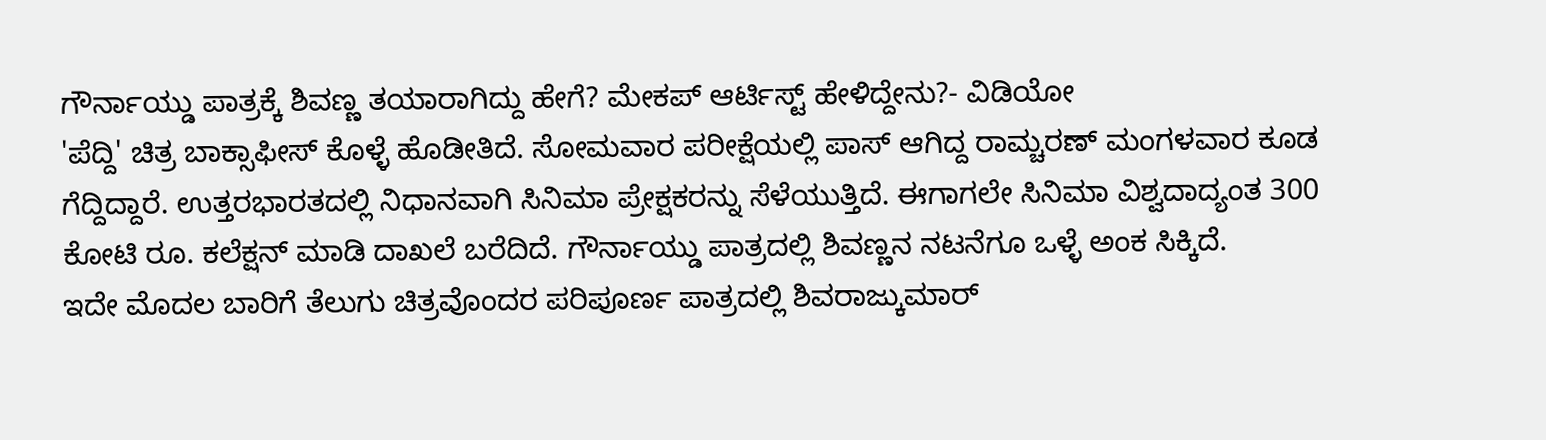ಗೌರ್ನಾಯ್ಡು ಪಾತ್ರಕ್ಕೆ ಶಿವಣ್ಣ ತಯಾರಾಗಿದ್ದು ಹೇಗೆ? ಮೇಕಪ್ ಆರ್ಟಿಸ್ಟ್ ಹೇಳಿದ್ದೇನು?- ವಿಡಿಯೋ
'ಪೆದ್ದಿ' ಚಿತ್ರ ಬಾಕ್ಸಾಫೀಸ್ ಕೊಳ್ಳೆ ಹೊಡೀತಿದೆ. ಸೋಮವಾರ ಪರೀಕ್ಷೆಯಲ್ಲಿ ಪಾಸ್ ಆಗಿದ್ದ ರಾಮ್ಚರಣ್ ಮಂಗಳವಾರ ಕೂಡ ಗೆದ್ದಿದ್ದಾರೆ. ಉತ್ತರಭಾರತದಲ್ಲಿ ನಿಧಾನವಾಗಿ ಸಿನಿಮಾ ಪ್ರೇಕ್ಷಕರನ್ನು ಸೆಳೆಯುತ್ತಿದೆ. ಈಗಾಗಲೇ ಸಿನಿಮಾ ವಿಶ್ವದಾದ್ಯಂತ 300 ಕೋಟಿ ರೂ. ಕಲೆಕ್ಷನ್ ಮಾಡಿ ದಾಖಲೆ ಬರೆದಿದೆ. ಗೌರ್ನಾಯ್ಡು ಪಾತ್ರದಲ್ಲಿ ಶಿವಣ್ಣನ ನಟನೆಗೂ ಒಳ್ಳೆ ಅಂಕ ಸಿಕ್ಕಿದೆ.
ಇದೇ ಮೊದಲ ಬಾರಿಗೆ ತೆಲುಗು ಚಿತ್ರವೊಂದರ ಪರಿಪೂರ್ಣ ಪಾತ್ರದಲ್ಲಿ ಶಿವರಾಜ್ಕುಮಾರ್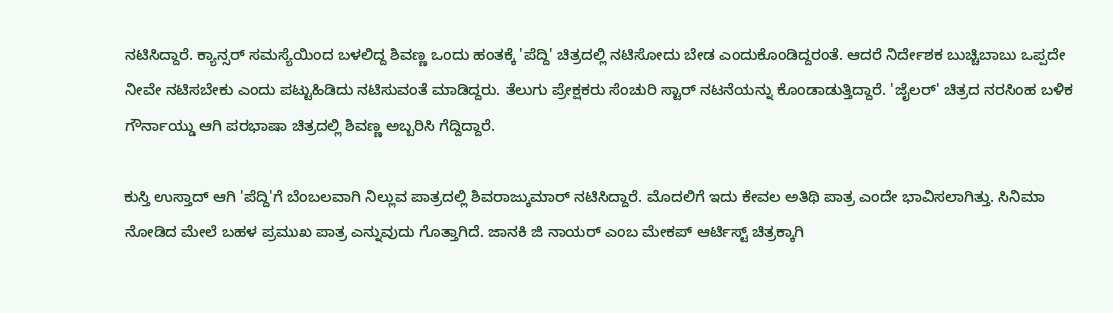ನಟಿಸಿದ್ದಾರೆ. ಕ್ಯಾನ್ಸರ್ ಸಮಸ್ಯೆಯಿಂದ ಬಳಲಿದ್ದ ಶಿವಣ್ಣ ಒಂದು ಹಂತಕ್ಕೆ 'ಪೆದ್ದಿ' ಚಿತ್ರದಲ್ಲಿ ನಟಿಸೋದು ಬೇಡ ಎಂದುಕೊಂಡಿದ್ದರಂತೆ. ಆದರೆ ನಿರ್ದೇಶಕ ಬುಚ್ಚಿಬಾಬು ಒಪ್ಪದೇ ನೀವೇ ನಟಿಸಬೇಕು ಎಂದು ಪಟ್ಟುಹಿಡಿದು ನಟಿಸುವಂತೆ ಮಾಡಿದ್ದರು. ತೆಲುಗು ಪ್ರೇಕ್ಷಕರು ಸೆಂಚುರಿ ಸ್ಟಾರ್ ನಟನೆಯನ್ನು ಕೊಂಡಾಡುತ್ತಿದ್ದಾರೆ. 'ಜೈಲರ್' ಚಿತ್ರದ ನರಸಿಂಹ ಬಳಿಕ ಗೌರ್ನಾಯ್ಡು ಆಗಿ ಪರಭಾಷಾ ಚಿತ್ರದಲ್ಲಿ ಶಿವಣ್ಣ ಅಬ್ಬರಿಸಿ ಗೆದ್ದಿದ್ದಾರೆ.

ಕುಸ್ತಿ ಉಸ್ತಾದ್ ಆಗಿ 'ಪೆದ್ದಿ'ಗೆ ಬೆಂಬಲವಾಗಿ ನಿಲ್ಲುವ ಪಾತ್ರದಲ್ಲಿ ಶಿವರಾಜ್ಕುಮಾರ್ ನಟಿಸಿದ್ದಾರೆ. ಮೊದಲಿಗೆ ಇದು ಕೇವಲ ಅತಿಥಿ ಪಾತ್ರ ಎಂದೇ ಭಾವಿಸಲಾಗಿತ್ತು. ಸಿನಿಮಾ ನೋಡಿದ ಮೇಲೆ ಬಹಳ ಪ್ರಮುಖ ಪಾತ್ರ ಎನ್ನುವುದು ಗೊತ್ತಾಗಿದೆ. ಜಾನಕಿ ಜಿ ನಾಯರ್ ಎಂಬ ಮೇಕಪ್ ಆರ್ಟಿಸ್ಟ್ ಚಿತ್ರಕ್ಕಾಗಿ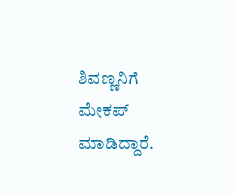ಶಿವಣ್ಣನಿಗೆ ಮೇಕಪ್ ಮಾಡಿದ್ದಾರೆ.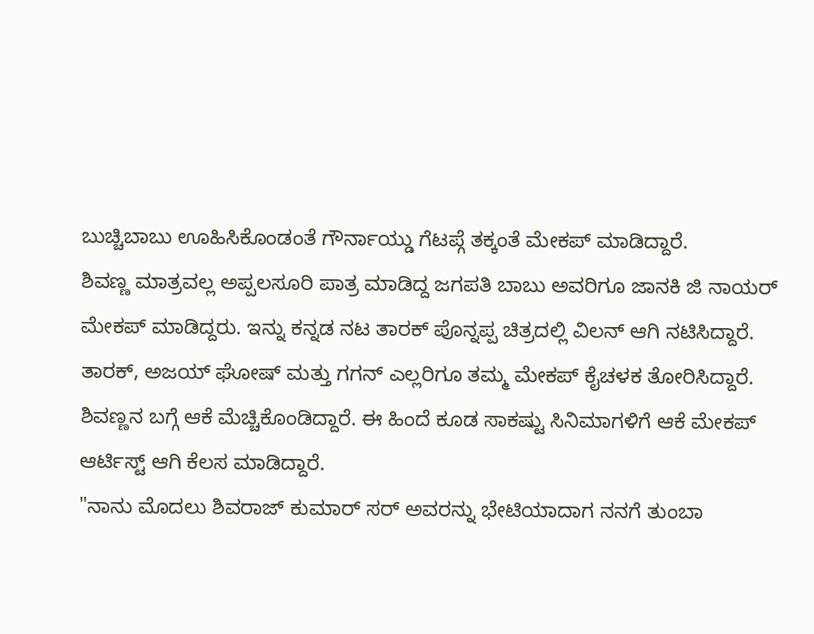ಬುಚ್ಚಿಬಾಬು ಊಹಿಸಿಕೊಂಡಂತೆ ಗೌರ್ನಾಯ್ಡು ಗೆಟಪ್ಗೆ ತಕ್ಕಂತೆ ಮೇಕಪ್ ಮಾಡಿದ್ದಾರೆ.
ಶಿವಣ್ಣ ಮಾತ್ರವಲ್ಲ ಅಪ್ಪಲಸೂರಿ ಪಾತ್ರ ಮಾಡಿದ್ದ ಜಗಪತಿ ಬಾಬು ಅವರಿಗೂ ಜಾನಕಿ ಜಿ ನಾಯರ್ ಮೇಕಪ್ ಮಾಡಿದ್ದರು. ಇನ್ನು ಕನ್ನಡ ನಟ ತಾರಕ್ ಪೊನ್ನಪ್ಪ ಚಿತ್ರದಲ್ಲಿ ವಿಲನ್ ಆಗಿ ನಟಿಸಿದ್ದಾರೆ. ತಾರಕ್, ಅಜಯ್ ಘೋಷ್ ಮತ್ತು ಗಗನ್ ಎಲ್ಲರಿಗೂ ತಮ್ಮ ಮೇಕಪ್ ಕೈಚಳಕ ತೋರಿಸಿದ್ದಾರೆ. ಶಿವಣ್ಣನ ಬಗ್ಗೆ ಆಕೆ ಮೆಚ್ಚಿಕೊಂಡಿದ್ದಾರೆ. ಈ ಹಿಂದೆ ಕೂಡ ಸಾಕಷ್ಟು ಸಿನಿಮಾಗಳಿಗೆ ಆಕೆ ಮೇಕಪ್ ಆರ್ಟಿಸ್ಟ್ ಆಗಿ ಕೆಲಸ ಮಾಡಿದ್ದಾರೆ.
"ನಾನು ಮೊದಲು ಶಿವರಾಜ್ ಕುಮಾರ್ ಸರ್ ಅವರನ್ನು ಭೇಟಿಯಾದಾಗ ನನಗೆ ತುಂಬಾ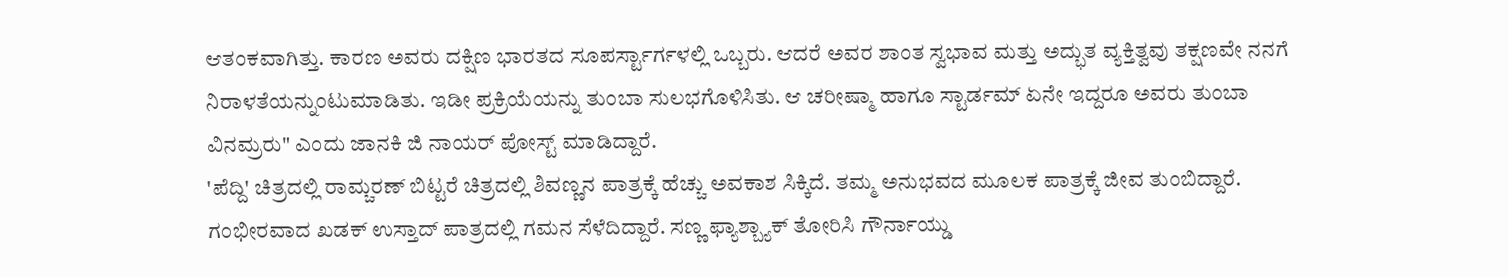ಆತಂಕವಾಗಿತ್ತು. ಕಾರಣ ಅವರು ದಕ್ಷಿಣ ಭಾರತದ ಸೂಪರ್ಸ್ಟಾರ್ಗಳಲ್ಲಿ ಒಬ್ಬರು. ಆದರೆ ಅವರ ಶಾಂತ ಸ್ವಭಾವ ಮತ್ತು ಅದ್ಭುತ ವ್ಯಕ್ತಿತ್ವವು ತಕ್ಷಣವೇ ನನಗೆ ನಿರಾಳತೆಯನ್ನುಂಟುಮಾಡಿತು. ಇಡೀ ಪ್ರಕ್ರಿಯೆಯನ್ನು ತುಂಬಾ ಸುಲಭಗೊಳಿಸಿತು. ಆ ಚರೀಷ್ಮಾ ಹಾಗೂ ಸ್ಟಾರ್ಡಮ್ ಏನೇ ಇದ್ದರೂ ಅವರು ತುಂಬಾ ವಿನಮ್ರರು" ಎಂದು ಜಾನಕಿ ಜಿ ನಾಯರ್ ಪೋಸ್ಟ್ ಮಾಡಿದ್ದಾರೆ.
'ಪೆದ್ದಿ' ಚಿತ್ರದಲ್ಲಿ ರಾಮ್ಚರಣ್ ಬಿಟ್ಟರೆ ಚಿತ್ರದಲ್ಲಿ ಶಿವಣ್ಣನ ಪಾತ್ರಕ್ಕೆ ಹೆಚ್ಚು ಅವಕಾಶ ಸಿಕ್ಕಿದೆ. ತಮ್ಮ ಅನುಭವದ ಮೂಲಕ ಪಾತ್ರಕ್ಕೆ ಜೀವ ತುಂಬಿದ್ದಾರೆ. ಗಂಭೀರವಾದ ಖಡಕ್ ಉಸ್ತಾದ್ ಪಾತ್ರದಲ್ಲಿ ಗಮನ ಸೆಳೆದಿದ್ದಾರೆ. ಸಣ್ಣ ಫ್ಯಾಶ್ಬ್ಯಾಕ್ ತೋರಿಸಿ ಗೌರ್ನಾಯ್ಡು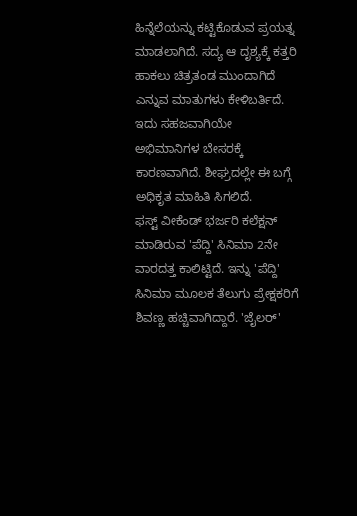ಹಿನ್ನೆಲೆಯನ್ನು ಕಟ್ಟಿಕೊಡುವ ಪ್ರಯತ್ನ ಮಾಡಲಾಗಿದೆ. ಸದ್ಯ ಆ ದೃಶ್ಯಕ್ಕೆ ಕತ್ತರಿ ಹಾಕಲು ಚಿತ್ರತಂಡ ಮುಂದಾಗಿದೆ ಎನ್ನುವ ಮಾತುಗಳು ಕೇಳಿಬರ್ತಿದೆ. ಇದು ಸಹಜವಾಗಿಯೇ ಅಭಿಮಾನಿಗಳ ಬೇಸರಕ್ಕೆ ಕಾರಣವಾಗಿದೆ. ಶೀಘ್ರದಲ್ಲೇ ಈ ಬಗ್ಗೆ ಅಧಿಕೃತ ಮಾಹಿತಿ ಸಿಗಲಿದೆ.
ಫಸ್ಟ್ ವೀಕೆಂಡ್ ಭರ್ಜರಿ ಕಲೆಕ್ಷನ್ ಮಾಡಿರುವ 'ಪೆದ್ದಿ' ಸಿನಿಮಾ 2ನೇ ವಾರದತ್ತ ಕಾಲಿಟ್ಟಿದೆ. ಇನ್ನು 'ಪೆದ್ದಿ' ಸಿನಿಮಾ ಮೂಲಕ ತೆಲುಗು ಪ್ರೇಕ್ಷಕರಿಗೆ ಶಿವಣ್ಣ ಹಚ್ಚಿವಾಗಿದ್ದಾರೆ. 'ಜೈಲರ್'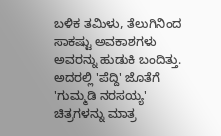ಬಳಿಕ ತಮಿಳು, ತೆಲುಗಿನಿಂದ ಸಾಕಷ್ಟು ಅವಕಾಶಗಳು ಅವರನ್ನು ಹುಡುಕಿ ಬಂದಿತ್ತು. ಅದರಲ್ಲಿ 'ಪೆದ್ದಿ' ಜೊತೆಗೆ 'ಗುಮ್ಮಡಿ ನರಸಯ್ಯ' ಚಿತ್ರಗಳನ್ನು ಮಾತ್ರ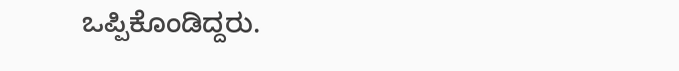ಒಪ್ಪಿಕೊಂಡಿದ್ದರು.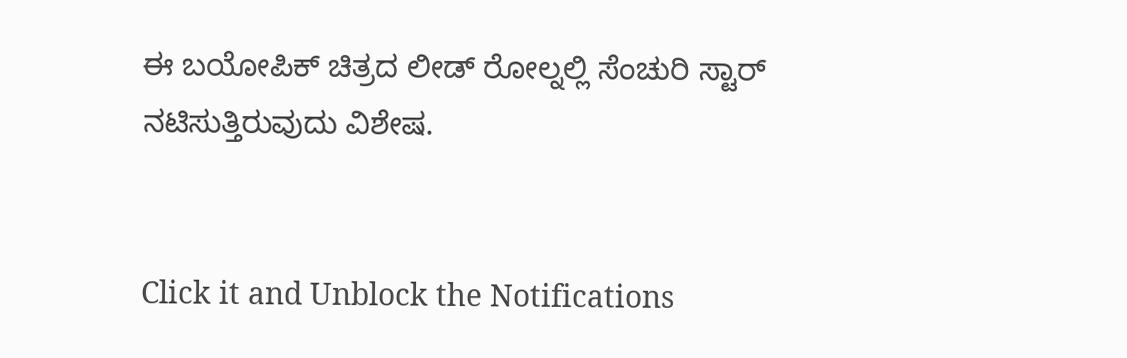ಈ ಬಯೋಪಿಕ್ ಚಿತ್ರದ ಲೀಡ್ ರೋಲ್ನಲ್ಲಿ ಸೆಂಚುರಿ ಸ್ಟಾರ್ ನಟಿಸುತ್ತಿರುವುದು ವಿಶೇಷ.


Click it and Unblock the Notifications